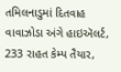તમિલનાડુમાં દિતવાહ વાવાઝોડા અંગે હાઇઍલર્ટ, 233 રાહત કેમ્પ તૈયાર,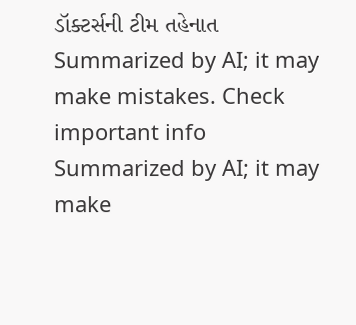ડૉક્ટર્સની ટીમ તહેનાત
Summarized by AI; it may make mistakes. Check important info
Summarized by AI; it may make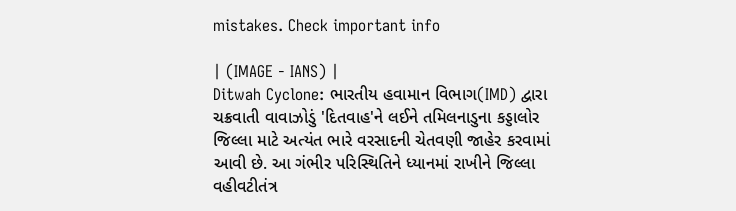mistakes. Check important info

| (IMAGE - IANS) |
Ditwah Cyclone: ભારતીય હવામાન વિભાગ(IMD) દ્વારા ચક્રવાતી વાવાઝોડું 'દિતવાહ'ને લઈને તમિલનાડુના કડ્ડાલોર જિલ્લા માટે અત્યંત ભારે વરસાદની ચેતવણી જાહેર કરવામાં આવી છે. આ ગંભીર પરિસ્થિતિને ધ્યાનમાં રાખીને જિલ્લા વહીવટીતંત્ર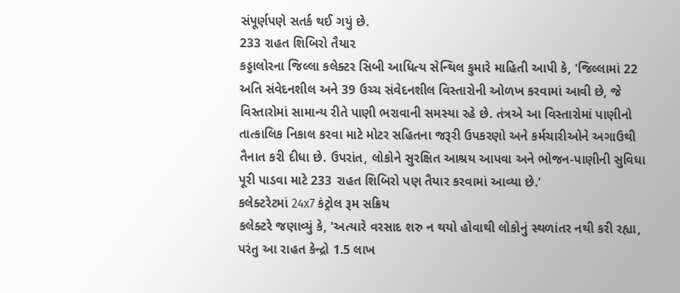સંપૂર્ણપણે સતર્ક થઈ ગયું છે.
233 રાહત શિબિરો તૈયાર
કડ્ડાલોરના જિલ્લા કલેક્ટર સિબી આધિત્ય સેન્થિલ કુમારે માહિતી આપી કે, 'જિલ્લામાં 22 અતિ સંવેદનશીલ અને 39 ઉચ્ચ સંવેદનશીલ વિસ્તારોની ઓળખ કરવામાં આવી છે, જે વિસ્તારોમાં સામાન્ય રીતે પાણી ભરાવાની સમસ્યા રહે છે. તંત્રએ આ વિસ્તારોમાં પાણીનો તાત્કાલિક નિકાલ કરવા માટે મોટર સહિતના જરૂરી ઉપકરણો અને કર્મચારીઓને અગાઉથી તૈનાત કરી દીધા છે. ઉપરાંત, લોકોને સુરક્ષિત આશ્રય આપવા અને ભોજન-પાણીની સુવિધા પૂરી પાડવા માટે 233 રાહત શિબિરો પણ તૈયાર કરવામાં આવ્યા છે.'
કલેક્ટરેટમાં 24x7 કંટ્રોલ રૂમ સક્રિય
કલેક્ટરે જણાવ્યું કે, 'અત્યારે વરસાદ શરુ ન થયો હોવાથી લોકોનું સ્થળાંતર નથી કરી રહ્યા, પરંતુ આ રાહત કેન્દ્રો 1.5 લાખ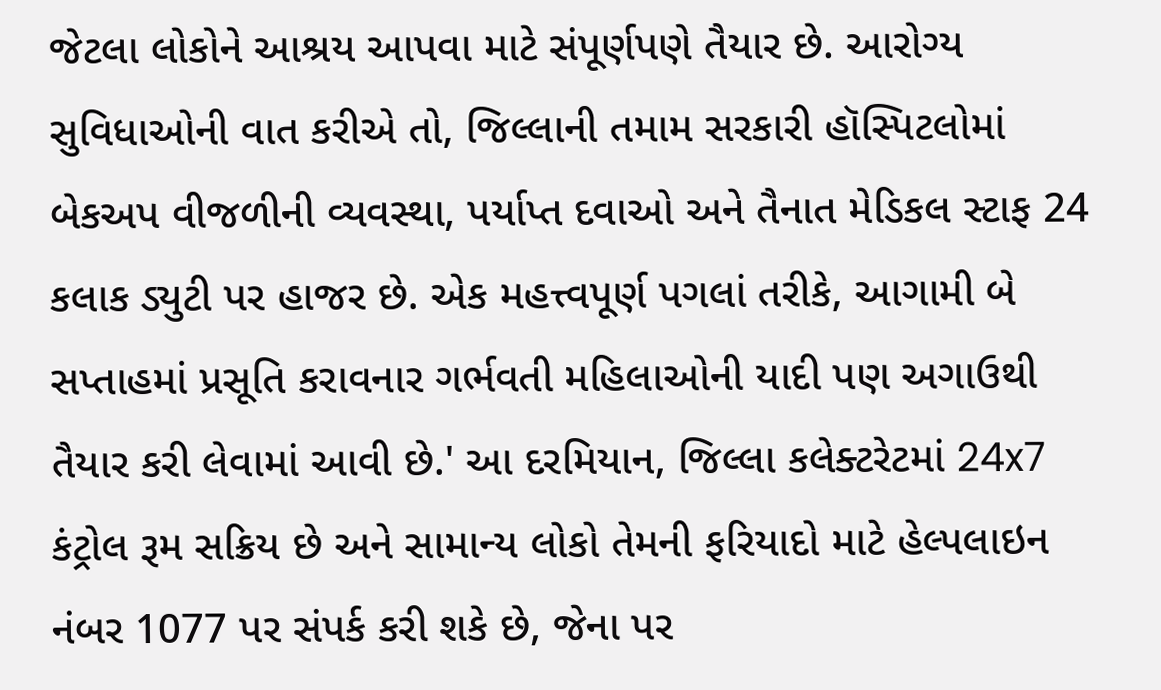જેટલા લોકોને આશ્રય આપવા માટે સંપૂર્ણપણે તૈયાર છે. આરોગ્ય સુવિધાઓની વાત કરીએ તો, જિલ્લાની તમામ સરકારી હૉસ્પિટલોમાં બેકઅપ વીજળીની વ્યવસ્થા, પર્યાપ્ત દવાઓ અને તૈનાત મેડિકલ સ્ટાફ 24 કલાક ડ્યુટી પર હાજર છે. એક મહત્ત્વપૂર્ણ પગલાં તરીકે, આગામી બે સપ્તાહમાં પ્રસૂતિ કરાવનાર ગર્ભવતી મહિલાઓની યાદી પણ અગાઉથી તૈયાર કરી લેવામાં આવી છે.' આ દરમિયાન, જિલ્લા કલેક્ટરેટમાં 24x7 કંટ્રોલ રૂમ સક્રિય છે અને સામાન્ય લોકો તેમની ફરિયાદો માટે હેલ્પલાઇન નંબર 1077 પર સંપર્ક કરી શકે છે, જેના પર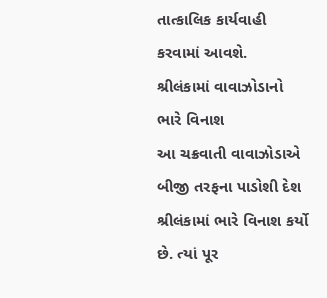તાત્કાલિક કાર્યવાહી કરવામાં આવશે.
શ્રીલંકામાં વાવાઝોડાનો ભારે વિનાશ
આ ચક્રવાતી વાવાઝોડાએ બીજી તરફના પાડોશી દેશ શ્રીલંકામાં ભારે વિનાશ કર્યો છે. ત્યાં પૂર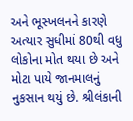અને ભૂસ્ખલનને કારણે અત્યાર સુધીમાં 80થી વધુ લોકોના મોત થયા છે અને મોટા પાયે જાનમાલનું નુકસાન થયું છે. શ્રીલંકાની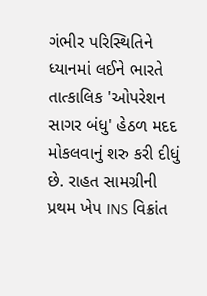ગંભીર પરિસ્થિતિને ધ્યાનમાં લઈને ભારતે તાત્કાલિક 'ઓપરેશન સાગર બંધુ' હેઠળ મદદ મોકલવાનું શરુ કરી દીધું છે. રાહત સામગ્રીની પ્રથમ ખેપ INS વિક્રાંત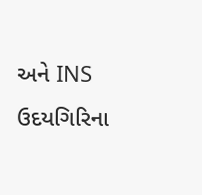અને INS ઉદયગિરિના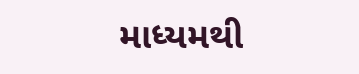માધ્યમથી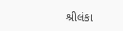શ્રીલંકા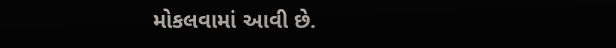મોકલવામાં આવી છે.